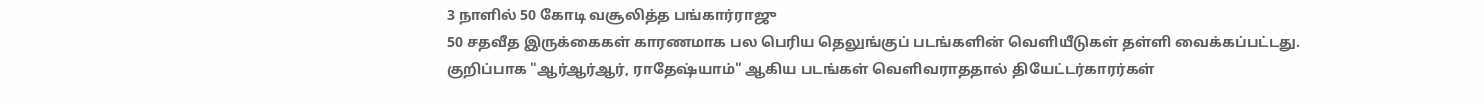3 நாளில் 50 கோடி வசூலித்த பங்கார்ராஜு
50 சதவீத இருக்கைகள் காரணமாக பல பெரிய தெலுங்குப் படங்களின் வெளியீடுகள் தள்ளி வைக்கப்பட்டது. குறிப்பாக "ஆர்ஆர்ஆர், ராதேஷ்யாம்" ஆகிய படங்கள் வெளிவராததால் தியேட்டர்காரர்கள்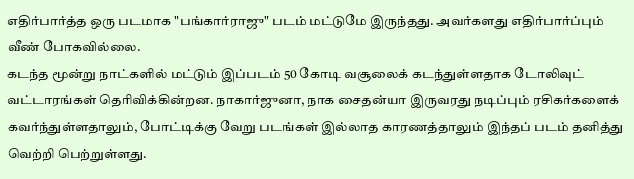எதிர்பார்த்த ஒரு படமாக "பங்கார்ராஜு" படம் மட்டுமே இருந்தது. அவர்களது எதிர்பார்ப்பும் வீண் போகவில்லை.
கடந்த மூன்று நாட்களில் மட்டும் இப்படம் 50 கோடி வசூலைக் கடந்துள்ளதாக டோலிவுட் வட்டாரங்கள் தெரிவிக்கின்றன. நாகார்ஜுனா, நாக சைதன்யா இருவரது நடிப்பும் ரசிகர்களைக் கவர்ந்துள்ளதாலும், போட்டிக்கு வேறு படங்கள் இல்லாத காரணத்தாலும் இந்தப் படம் தனித்து வெற்றி பெற்றுள்ளது.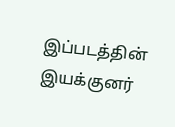இப்படத்தின் இயக்குனர்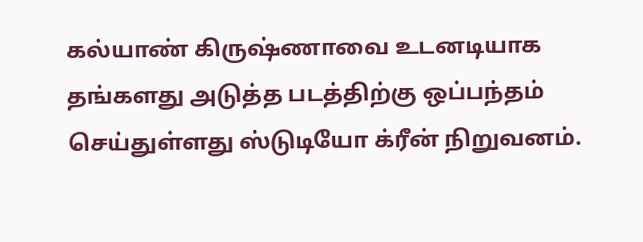கல்யாண் கிருஷ்ணாவை உடனடியாக தங்களது அடுத்த படத்திற்கு ஒப்பந்தம் செய்துள்ளது ஸ்டுடியோ க்ரீன் நிறுவனம்.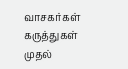வாசகர்கள் கருத்துகள்
முதல்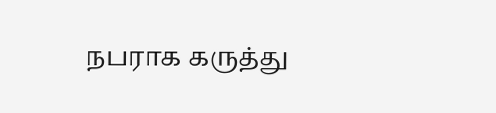நபராக கருத்து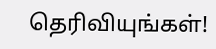தெரிவியுங்கள்!